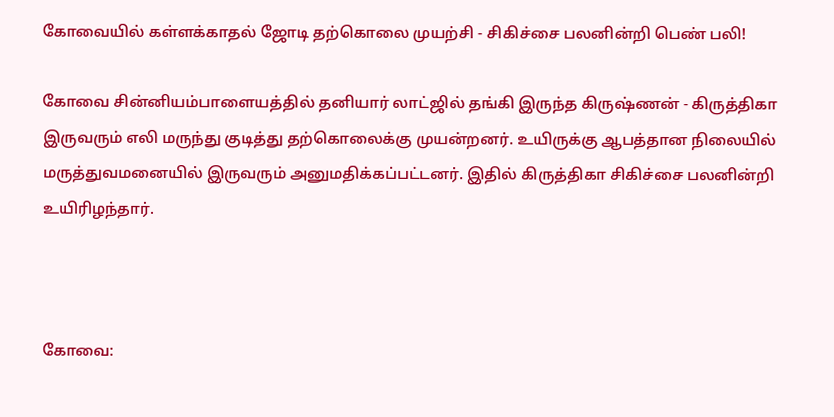கோவையில் கள்ளக்காதல் ஜோடி தற்கொலை முயற்சி - சிகிச்சை பலனின்றி பெண் பலி!

கோவை சின்னியம்பாளையத்தில் தனியார் லாட்ஜில் தங்கி இருந்த கிருஷ்ணன் - கிருத்திகா இருவரும் எலி மருந்து குடித்து தற்கொலைக்கு முயன்றனர். உயிருக்கு ஆபத்தான நிலையில் மருத்துவமனையில் இருவரும் அனுமதிக்கப்பட்டனர். இதில் கிருத்திகா சிகிச்சை பலனின்றி உயிரிழந்தார்.



கோவை: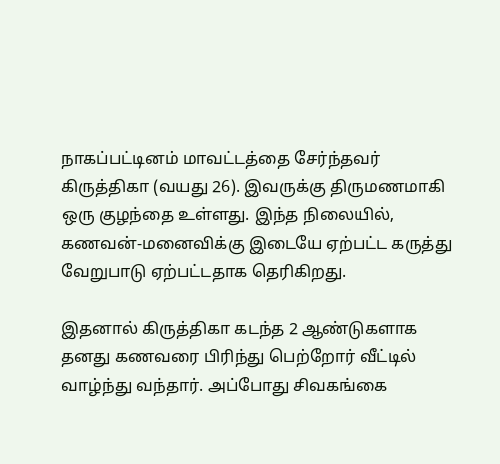நாகப்பட்டினம் மாவட்டத்தை சேர்ந்தவர் கிருத்திகா (வயது 26). இவருக்கு திருமணமாகி ஒரு குழந்தை உள்ளது. இந்த நிலையில், கணவன்-மனைவிக்கு இடையே ஏற்பட்ட கருத்து வேறுபாடு ஏற்பட்டதாக தெரிகிறது.

இதனால் கிருத்திகா கடந்த 2 ஆண்டுகளாக தனது கணவரை பிரிந்து பெற்றோர் வீட்டில் வாழ்ந்து வந்தார். அப்போது சிவகங்கை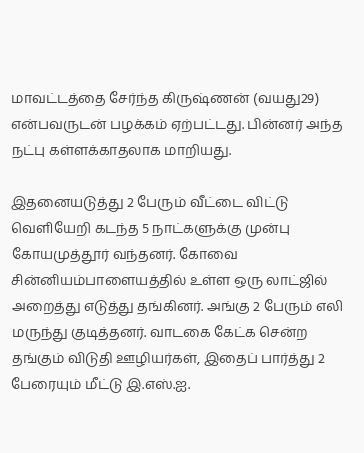மாவட்டத்தை சேர்ந்த கிருஷ்ணன் (வயது29) என்பவருடன் பழக்கம் ஏற்பட்டது. பின்னர் அந்த நட்பு கள்ளக்காதலாக மாறியது.

இதனையடுத்து 2 பேரும் வீட்டை விட்டு வெளியேறி கடந்த 5 நாட்களுக்கு முன்பு கோயமுத்தூர் வந்தனர். கோவை சின்னியம்பாளையத்தில் உள்ள ஒரு லாட்ஜில் அறைத்து எடுத்து தங்கினர். அங்கு 2 பேரும் எலி மருந்து குடித்தனர். வாடகை கேட்க சென்ற தங்கும் விடுதி ஊழியர்கள், இதைப் பார்த்து 2 பேரையும் மீட்டு இ.எஸ்.ஐ.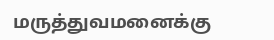மருத்துவமனைக்கு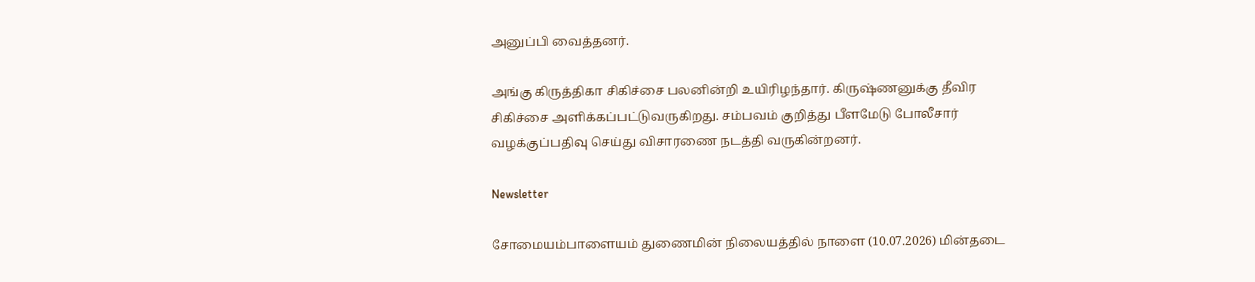அனுப்பி வைத்தனர்.

அங்கு கிருத்திகா சிகிச்சை பலனின்றி உயிரிழந்தார். கிருஷ்ணனுக்கு தீவிர சிகிச்சை அளிக்கப்பட்டுவருகிறது. சம்பவம் குறித்து பீளமேடு போலீசார் வழக்குப்பதிவு செய்து விசாரணை நடத்தி வருகின்றனர்.

Newsletter

சோமையம்பாளையம் துணைமின் நிலையத்தில் நாளை (10.07.2026) மின்தடை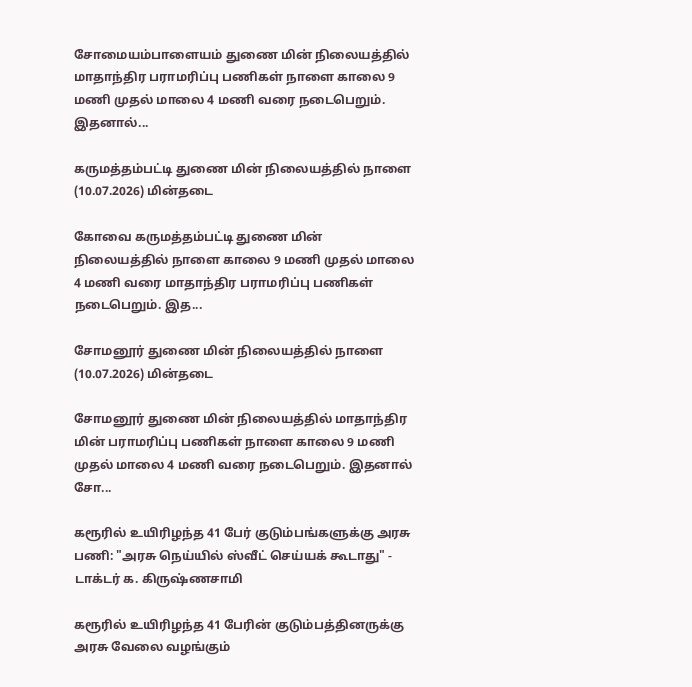சோமையம்பாளையம் துணை மின் நிலையத்தில் மாதாந்திர பராமரிப்பு பணிகள் நாளை காலை 9 மணி முதல் மாலை 4 மணி வரை நடைபெறும். இதனால்...

கருமத்தம்பட்டி துணை மின் நிலையத்தில் நாளை (10.07.2026) மின்தடை

கோவை கருமத்தம்பட்டி துணை மின் நிலையத்தில் நாளை காலை 9 மணி முதல் மாலை 4 மணி வரை மாதாந்திர பராமரிப்பு பணிகள் நடைபெறும். இத...

சோமனூர் துணை மின் நிலையத்தில் நாளை (10.07.2026) மின்தடை

சோமனூர் துணை மின் நிலையத்தில் மாதாந்திர மின் பராமரிப்பு பணிகள் நாளை காலை 9 மணி முதல் மாலை 4 மணி வரை நடைபெறும். இதனால் சோ...

கரூரில் உயிரிழந்த 41 பேர் குடும்பங்களுக்கு அரசு பணி: "அரசு நெய்யில் ஸ்வீட் செய்யக் கூடாது" - டாக்டர் க. கிருஷ்ணசாமி

கரூரில் உயிரிழந்த 41 பேரின் குடும்பத்தினருக்கு அரசு வேலை வழங்கும்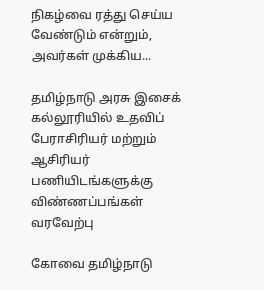நிகழ்வை ரத்து செய்ய வேண்டும் என்றும், அவர்கள் முக்கிய...

தமிழ்நாடு அரசு இசைக் கல்லூரியில் உதவிப் பேராசிரியர் மற்றும் ஆசிரியர் பணியிடங்களுக்கு விண்ணப்பங்கள் வரவேற்பு

கோவை தமிழ்நாடு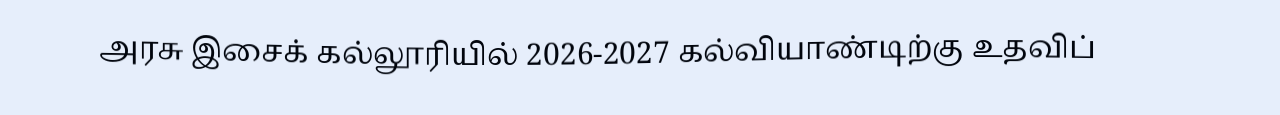அரசு இசைக் கல்லூரியில் 2026-2027 கல்வியாண்டிற்கு உதவிப்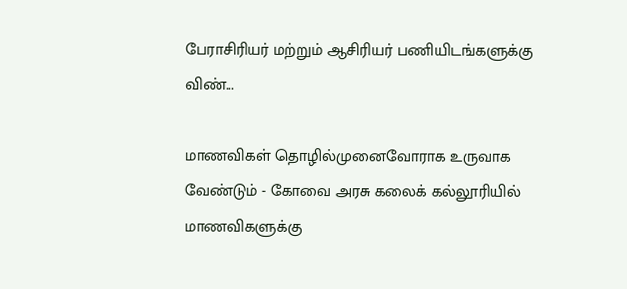பேராசிரியர் மற்றும் ஆசிரியர் பணியிடங்களுக்கு விண்...

மாணவிகள் தொழில்முனைவோராக உருவாக வேண்டும் - கோவை அரசு கலைக் கல்லூரியில் மாணவிகளுக்கு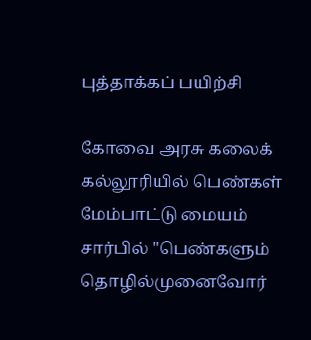புத்தாக்கப் பயிற்சி

கோவை அரசு கலைக் கல்லூரியில் பெண்கள் மேம்பாட்டு மையம் சார்பில் "பெண்களும் தொழில்முனைவோர்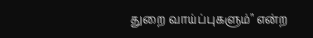துறை வாய்ப்புகளும்" என்ற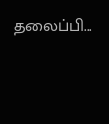தலைப்பி...